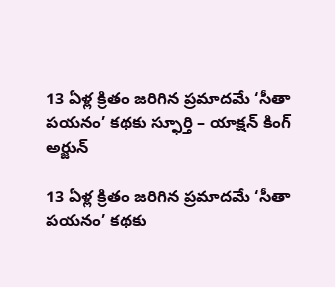13 ఏళ్ల క్రితం జరిగిన ప్రమాదమే ‘సీతా పయనం’ కథకు స్ఫూర్తి – యాక్షన్ కింగ్ అర్జున్

13 ఏళ్ల క్రితం జరిగిన ప్రమాదమే ‘సీతా పయనం’ కథకు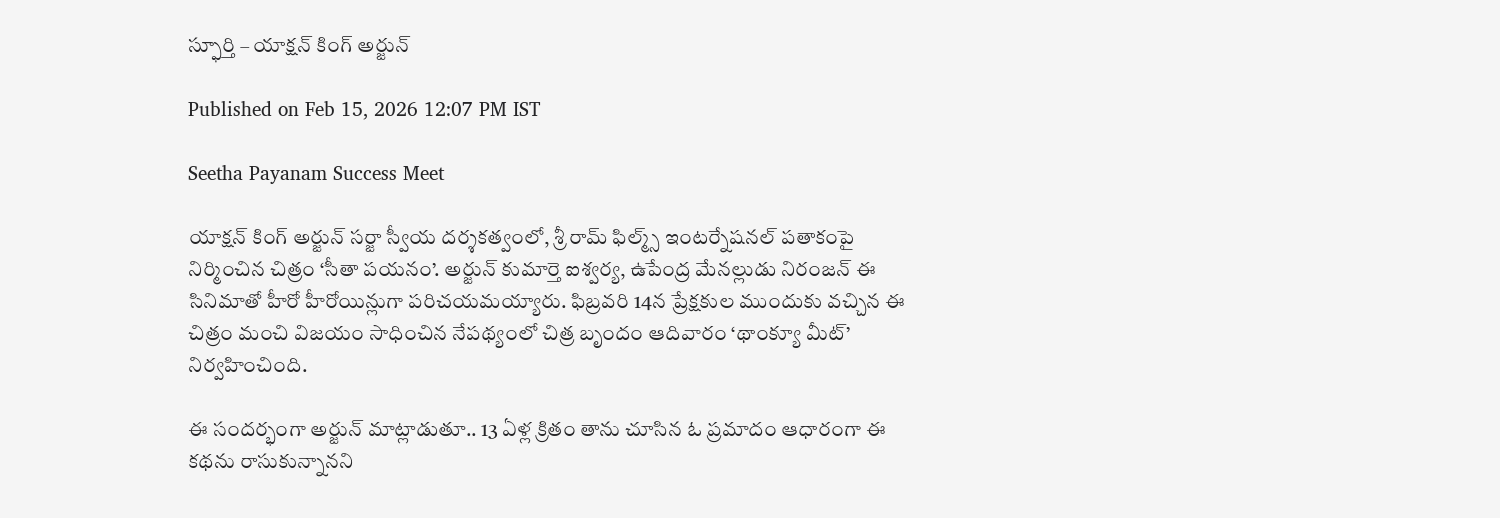స్ఫూర్తి – యాక్షన్ కింగ్ అర్జున్

Published on Feb 15, 2026 12:07 PM IST

Seetha Payanam Success Meet

యాక్షన్ కింగ్ అర్జున్ సర్జా స్వీయ దర్శకత్వంలో, శ్రీ రామ్ ఫిల్మ్స్ ఇంటర్నేషనల్ పతాకంపై నిర్మించిన చిత్రం ‘సీతా పయనం’. అర్జున్ కుమార్తె ఐశ్వర్య, ఉపేంద్ర మేనల్లుడు నిరంజన్ ఈ సినిమాతో హీరో హీరోయిన్లుగా పరిచయమయ్యారు. ఫిబ్రవరి 14న ప్రేక్షకుల ముందుకు వచ్చిన ఈ చిత్రం మంచి విజయం సాధించిన నేపథ్యంలో చిత్ర బృందం ఆదివారం ‘థాంక్యూ మీట్’ నిర్వహించింది.

ఈ సందర్భంగా అర్జున్ మాట్లాడుతూ.. 13 ఏళ్ల క్రితం తాను చూసిన ఓ ప్రమాదం ఆధారంగా ఈ కథను రాసుకున్నానని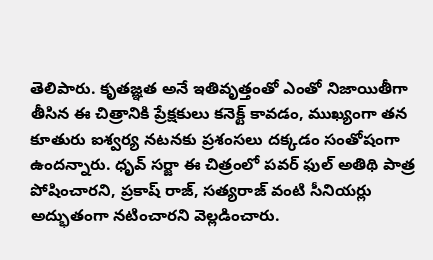తెలిపారు. కృతజ్ఞత అనే ఇతివృత్తంతో ఎంతో నిజాయితీగా తీసిన ఈ చిత్రానికి ప్రేక్షకులు కనెక్ట్ కావడం, ముఖ్యంగా తన కూతురు ఐశ్వర్య నటనకు ప్రశంసలు దక్కడం సంతోషంగా ఉందన్నారు. ధృవ్ సర్జా ఈ చిత్రంలో పవర్ ఫుల్ అతిథి పాత్ర పోషించారని, ప్రకాష్ రాజ్, సత్యరాజ్ వంటి సీనియర్లు అద్భుతంగా నటించారని వెల్లడించారు.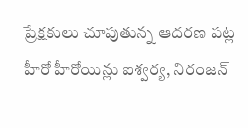ప్రేక్షకులు చూపుతున్న ఆదరణ పట్ల హీరో హీరోయిన్లు ఐశ్వర్య, నిరంజన్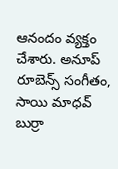ఆనందం వ్యక్తం చేశారు. అనూప్ రూబెన్స్ సంగీతం, సాయి మాధవ్ బుర్రా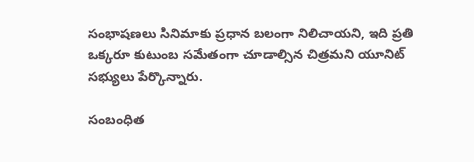సంభాషణలు సినిమాకు ప్రధాన బలంగా నిలిచాయని, ఇది ప్రతి ఒక్కరూ కుటుంబ సమేతంగా చూడాల్సిన చిత్రమని యూనిట్ సభ్యులు పేర్కొన్నారు.

సంబంధిత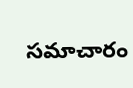సమాచారం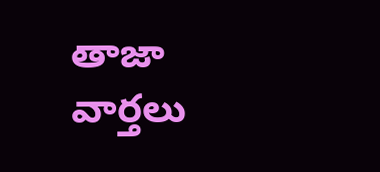తాజా వార్తలు